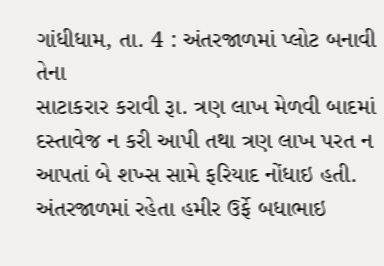ગાંધીધામ, તા. 4 : અંતરજાળમાં પ્લોટ બનાવી તેના
સાટાકરાર કરાવી રૂા. ત્રણ લાખ મેળવી બાદમાં દસ્તાવેજ ન કરી આપી તથા ત્રણ લાખ પરત ન
આપતાં બે શખ્સ સામે ફરિયાદ નોંધાઇ હતી. અંતરજાળમાં રહેતા હમીર ઉર્ફે બધાભાઇ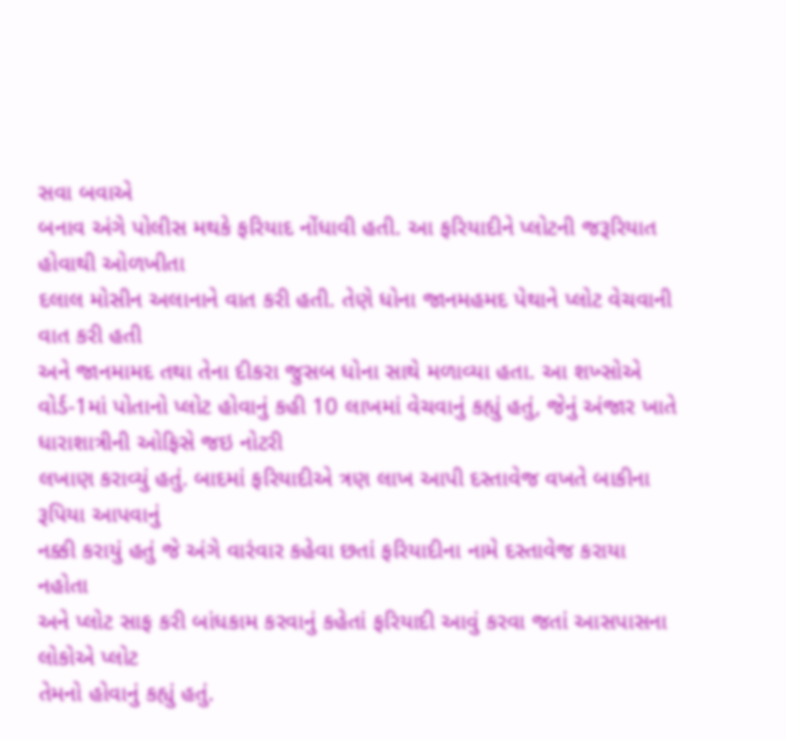સવા બવાએ
બનાવ અંગે પોલીસ મથકે ફરિયાદ નોંધાવી હતી. આ ફરિયાદીને પ્લોટની જરૂરિયાત હોવાથી ઓળખીતા
દલાલ મોસીન અલાનાને વાત કરી હતી. તેણે ધોના જાનમહમદ પેથાને પ્લોટ વેચવાની વાત કરી હતી
અને જાનમામદ તથા તેના દીકરા જુસબ ધોના સાથે મળાવ્યા હતા. આ શખ્સોએ વોર્ડ-1માં પોતાનો પ્લોટ હોવાનું કહી 10 લાખમાં વેચવાનું કહ્યું હતું, જેનું અંજાર ખાતે ધારાશાત્રીની ઓફિસે જઇ નોટરી
લખાણ કરાવ્યું હતું. બાદમાં ફરિયાદીએ ત્રણ લાખ આપી દસ્તાવેજ વખતે બાકીના રૂપિયા આપવાનું
નક્કી કરાયું હતું જે અંગે વારંવાર કહેવા છતાં ફરિયાદીના નામે દસ્તાવેજ કરાયા નહોતા
અને પ્લોટ સાફ કરી બાંધકામ કરવાનું કહેતાં ફરિયાદી આવું કરવા જતાં આસપાસના લોકોએ પ્લોટ
તેમનો હોવાનું કહ્યું હતું.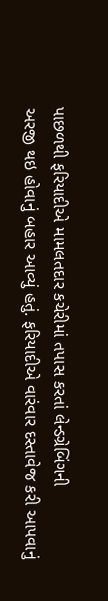પાછળથી ફરિયાદીએ મામલતદાર કચેરીમાં તપાસ કરતાં લેન્ડગ્રેબિંગની
અરજી થઇ હોવાનું બહાર આવ્યું હતું. ફરિયાદીએ વારંવાર દસ્તાવેજ કરી આપવાનું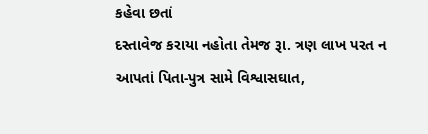કહેવા છતાં
દસ્તાવેજ કરાયા નહોતા તેમજ રૂા. ત્રણ લાખ પરત ન આપતાં પિતા-પુત્ર સામે વિશ્વાસઘાત,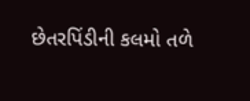છેતરપિંડીની કલમો તળે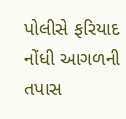પોલીસે ફરિયાદ નોંધી આગળની તપાસ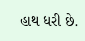હાથ ધરી છે.